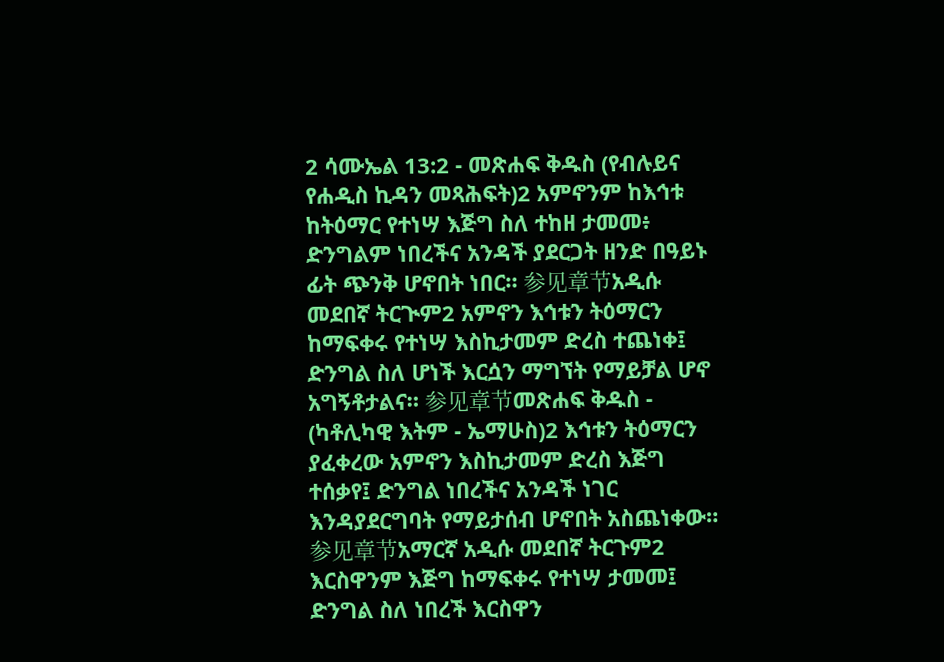2 ሳሙኤል 13:2 - መጽሐፍ ቅዱስ (የብሉይና የሐዲስ ኪዳን መጻሕፍት)2 አምኖንም ከእኅቱ ከትዕማር የተነሣ እጅግ ስለ ተከዘ ታመመ፥ ድንግልም ነበረችና አንዳች ያደርጋት ዘንድ በዓይኑ ፊት ጭንቅ ሆኖበት ነበር። 参见章节አዲሱ መደበኛ ትርጒም2 አምኖን እኅቱን ትዕማርን ከማፍቀሩ የተነሣ እስኪታመም ድረስ ተጨነቀ፤ ድንግል ስለ ሆነች እርሷን ማግኘት የማይቻል ሆኖ አግኝቶታልና። 参见章节መጽሐፍ ቅዱስ - (ካቶሊካዊ እትም - ኤማሁስ)2 እኅቱን ትዕማርን ያፈቀረው አምኖን እስኪታመም ድረስ እጅግ ተሰቃየ፤ ድንግል ነበረችና አንዳች ነገር እንዳያደርግባት የማይታሰብ ሆኖበት አስጨነቀው። 参见章节አማርኛ አዲሱ መደበኛ ትርጉም2 እርስዋንም እጅግ ከማፍቀሩ የተነሣ ታመመ፤ ድንግል ስለ ነበረች እርስዋን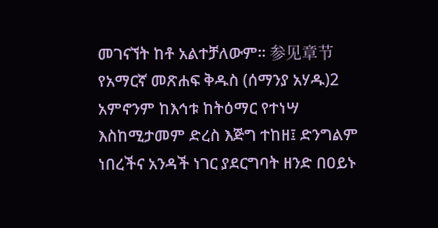መገናኘት ከቶ አልተቻለውም። 参见章节የአማርኛ መጽሐፍ ቅዱስ (ሰማንያ አሃዱ)2 አምኖንም ከእኅቱ ከትዕማር የተነሣ እስከሚታመም ድረስ እጅግ ተከዘ፤ ድንግልም ነበረችና አንዳች ነገር ያደርግባት ዘንድ በዐይኑ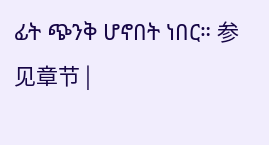ፊት ጭንቅ ሆኖበት ነበር። 参见章节 |